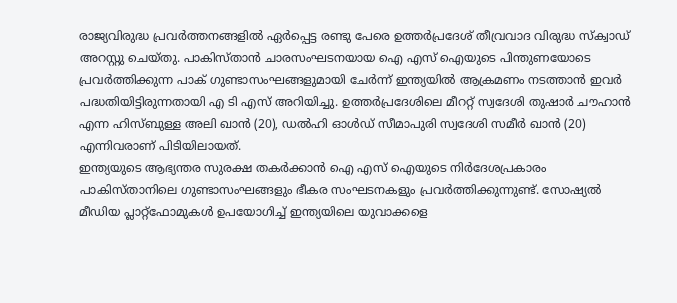രാജ്യവിരുദ്ധ പ്രവർത്തനങ്ങളിൽ ഏർപ്പെട്ട രണ്ടു പേരെ ഉത്തർപ്രദേശ് തീവ്രവാദ വിരുദ്ധ സ്ക്വാഡ് അറസ്റ്റു ചെയ്തു. പാകിസ്താൻ ചാരസംഘടനയായ ഐ എസ് ഐയുടെ പിന്തുണയോടെ പ്രവർത്തിക്കുന്ന പാക് ഗുണ്ടാസംഘങ്ങളുമായി ചേർന്ന് ഇന്ത്യയിൽ ആക്രമണം നടത്താൻ ഇവർ പദ്ധതിയിട്ടിരുന്നതായി എ ടി എസ് അറിയിച്ചു. ഉത്തർപ്രദേശിലെ മീററ്റ് സ്വദേശി തുഷാർ ചൗഹാൻ എന്ന ഹിസ്ബുള്ള അലി ഖാൻ (20), ഡൽഹി ഓൾഡ് സീമാപുരി സ്വദേശി സമീർ ഖാൻ (20) എന്നിവരാണ് പിടിയിലായത്.
ഇന്ത്യയുടെ ആഭ്യന്തര സുരക്ഷ തകർക്കാൻ ഐ എസ് ഐയുടെ നിർദേശപ്രകാരം പാകിസ്താനിലെ ഗുണ്ടാസംഘങ്ങളും ഭീകര സംഘടനകളും പ്രവർത്തിക്കുന്നുണ്ട്. സോഷ്യൽ മീഡിയ പ്ലാറ്റ്ഫോമുകൾ ഉപയോഗിച്ച് ഇന്ത്യയിലെ യുവാക്കളെ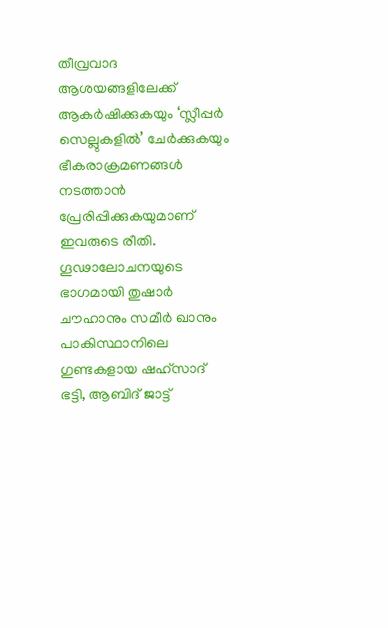തീവ്രവാദ ആശയങ്ങളിലേക്ക് ആകർഷിക്കുകയും ‘സ്ലീപ്പർ സെല്ലുകളിൽ’ ചേർക്കുകയും ഭീകരാക്രമണങ്ങൾ നടത്താൻ പ്രേരിപ്പിക്കുകയുമാണ് ഇവരുടെ രീതി. ഗൂഢാലോചനയുടെ ഭാഗമായി തുഷാർ ചൗഹാനും സമീർ ഖാനും പാകിസ്ഥാനിലെ ഗുണ്ടകളായ ഷഹ്സാദ് ഭട്ടി, ആബിദ് ജാട്ട്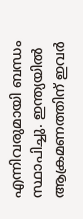എന്നിവരുമായി ബന്ധം സ്ഥാപിച്ചു. ഇന്ത്യയിൽ ആക്രമണത്തിന് ഇവർ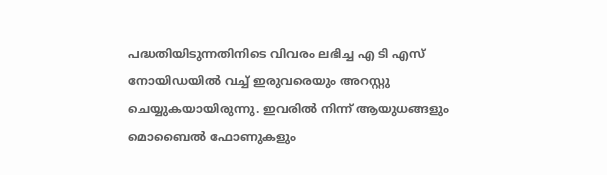പദ്ധതിയിടുന്നതിനിടെ വിവരം ലഭിച്ച എ ടി എസ് നോയിഡയിൽ വച്ച് ഇരുവരെയും അറസ്റ്റു ചെയ്യുകയായിരുന്നു. ഇവരിൽ നിന്ന് ആയുധങ്ങളും മൊബൈൽ ഫോണുകളും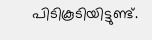പിടികൂടിയിട്ടുണ്ട്.